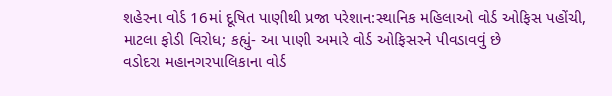શહેરના વોર્ડ 16માં દૂષિત પાણીથી પ્રજા પરેશાન:સ્થાનિક મહિલાઓ વોર્ડ ઓફિસ પહોંચી, માટલા ફોડી વિરોધ; કહ્યું- આ પાણી અમારે વોર્ડ ઓફિસરને પીવડાવવું છે
વડોદરા મહાનગરપાલિકાના વોર્ડ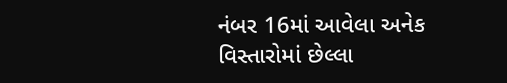નંબર 16માં આવેલા અનેક વિસ્તારોમાં છેલ્લા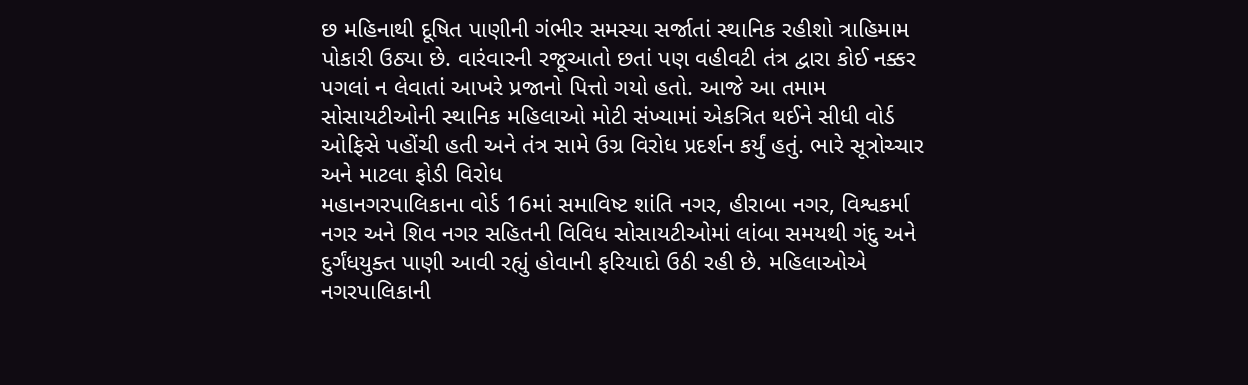છ મહિનાથી દૂષિત પાણીની ગંભીર સમસ્યા સર્જાતાં સ્થાનિક રહીશો ત્રાહિમામ પોકારી ઉઠ્યા છે. વારંવારની રજૂઆતો છતાં પણ વહીવટી તંત્ર દ્વારા કોઈ નક્કર પગલાં ન લેવાતાં આખરે પ્રજાનો પિત્તો ગયો હતો. આજે આ તમામ સોસાયટીઓની સ્થાનિક મહિલાઓ મોટી સંખ્યામાં એકત્રિત થઈને સીધી વોર્ડ ઓફિસે પહોંચી હતી અને તંત્ર સામે ઉગ્ર વિરોધ પ્રદર્શન કર્યું હતું. ભારે સૂત્રોચ્ચાર અને માટલા ફોડી વિરોધ
મહાનગરપાલિકાના વોર્ડ 16માં સમાવિષ્ટ શાંતિ નગર, હીરાબા નગર, વિશ્વકર્મા નગર અને શિવ નગર સહિતની વિવિધ સોસાયટીઓમાં લાંબા સમયથી ગંદુ અને દુર્ગંધયુક્ત પાણી આવી રહ્યું હોવાની ફરિયાદો ઉઠી રહી છે. મહિલાઓએ નગરપાલિકાની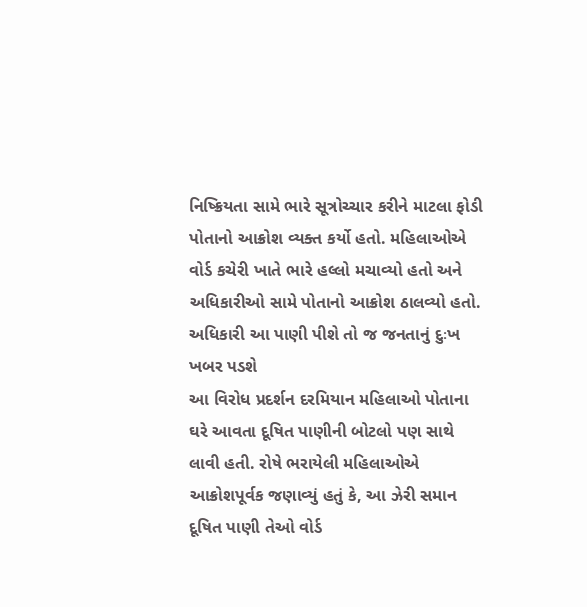નિષ્ક્રિયતા સામે ભારે સૂત્રોચ્ચાર કરીને માટલા ફોડી પોતાનો આક્રોશ વ્યક્ત કર્યો હતો. મહિલાઓએ વોર્ડ કચેરી ખાતે ભારે હલ્લો મચાવ્યો હતો અને અધિકારીઓ સામે પોતાનો આક્રોશ ઠાલવ્યો હતો. અધિકારી આ પાણી પીશે તો જ જનતાનું દુઃખ ખબર પડશે
આ વિરોધ પ્રદર્શન દરમિયાન મહિલાઓ પોતાના ઘરે આવતા દૂષિત પાણીની બોટલો પણ સાથે લાવી હતી. રોષે ભરાયેલી મહિલાઓએ આક્રોશપૂર્વક જણાવ્યું હતું કે, આ ઝેરી સમાન દૂષિત પાણી તેઓ વોર્ડ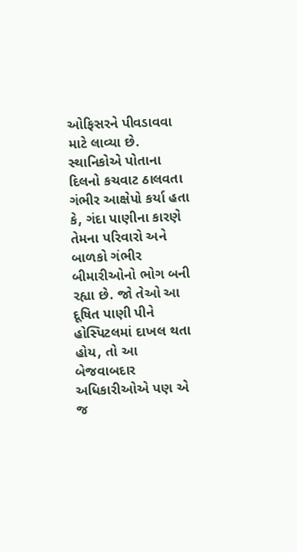ઓફિસરને પીવડાવવા માટે લાવ્યા છે. સ્થાનિકોએ પોતાના દિલનો કચવાટ ઠાલવતા ગંભીર આક્ષેપો કર્યા હતા કે, ગંદા પાણીના કારણે તેમના પરિવારો અને બાળકો ગંભીર બીમારીઓનો ભોગ બની રહ્યા છે. જો તેઓ આ દૂષિત પાણી પીને હોસ્પિટલમાં દાખલ થતા હોય, તો આ બેજવાબદાર અધિકારીઓએ પણ એ જ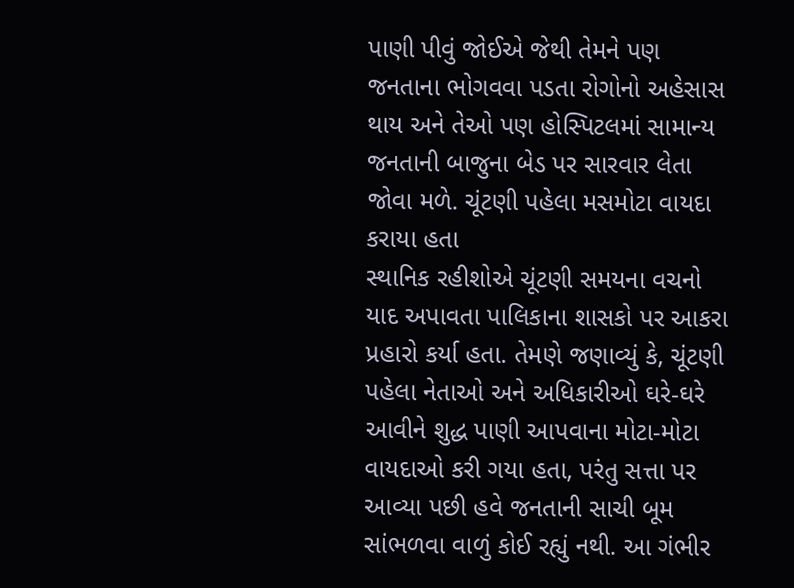પાણી પીવું જોઈએ જેથી તેમને પણ જનતાના ભોગવવા પડતા રોગોનો અહેસાસ થાય અને તેઓ પણ હોસ્પિટલમાં સામાન્ય જનતાની બાજુના બેડ પર સારવાર લેતા જોવા મળે. ચૂંટણી પહેલા મસમોટા વાયદા કરાયા હતા
સ્થાનિક રહીશોએ ચૂંટણી સમયના વચનો યાદ અપાવતા પાલિકાના શાસકો પર આકરા પ્રહારો કર્યા હતા. તેમણે જણાવ્યું કે, ચૂંટણી પહેલા નેતાઓ અને અધિકારીઓ ઘરે-ઘરે આવીને શુદ્ધ પાણી આપવાના મોટા-મોટા વાયદાઓ કરી ગયા હતા, પરંતુ સત્તા પર આવ્યા પછી હવે જનતાની સાચી બૂમ સાંભળવા વાળું કોઈ રહ્યું નથી. આ ગંભીર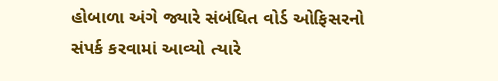હોબાળા અંગે જ્યારે સંબંધિત વોર્ડ ઓફિસરનો સંપર્ક કરવામાં આવ્યો ત્યારે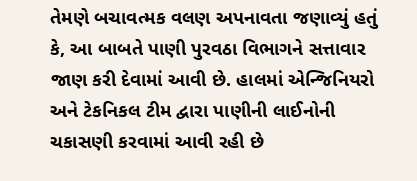તેમણે બચાવત્મક વલણ અપનાવતા જણાવ્યું હતું કે, આ બાબતે પાણી પુરવઠા વિભાગને સત્તાવાર જાણ કરી દેવામાં આવી છે. હાલમાં એન્જિનિયરો અને ટેકનિકલ ટીમ દ્વારા પાણીની લાઈનોની ચકાસણી કરવામાં આવી રહી છે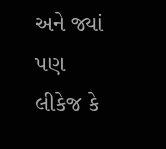અને જ્યાં પણ લીકેજ કે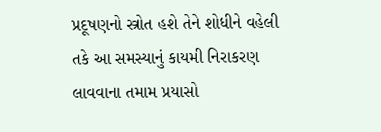પ્રદૂષણનો સ્ત્રોત હશે તેને શોધીને વહેલી તકે આ સમસ્યાનું કાયમી નિરાકરણ લાવવાના તમામ પ્રયાસો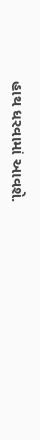હાથ ધરવામાં આવશે.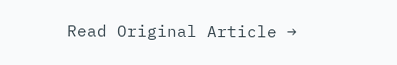Read Original Article →